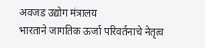अवजड उद्योग मंत्रालय
भारताने जागतिक ऊर्जा परिवर्तनाचे नेतृत्व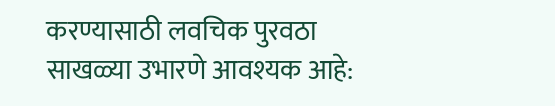करण्यासाठी लवचिक पुरवठा साखळ्या उभारणे आवश्यक आहे: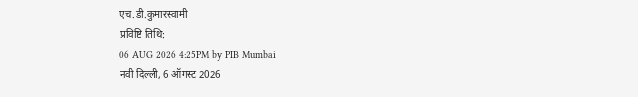एच.डी.कुमारस्वामी
प्रविष्टि तिथि:
06 AUG 2026 4:25PM by PIB Mumbai
नवी दिल्ली, 6 ऑगस्ट 2026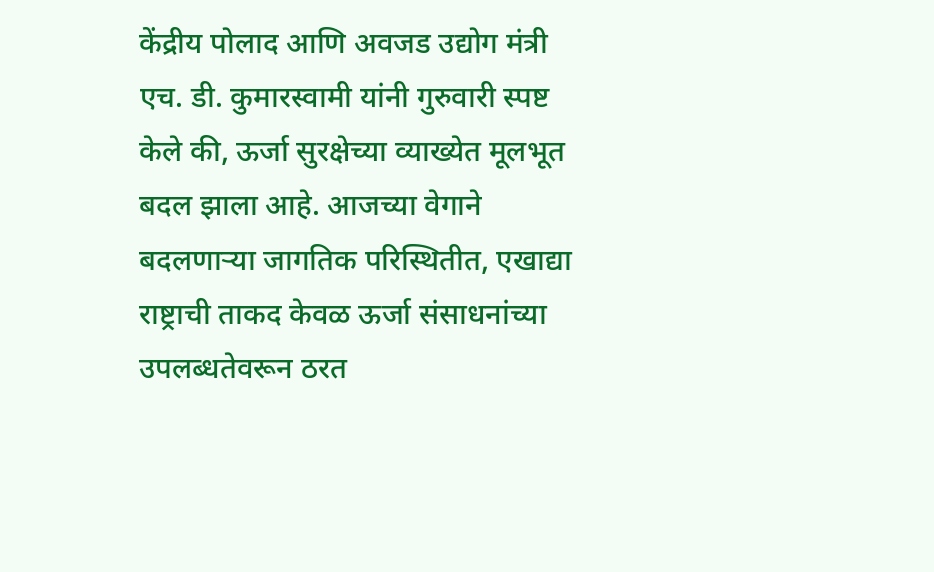केंद्रीय पोलाद आणि अवजड उद्योग मंत्री एच. डी. कुमारस्वामी यांनी गुरुवारी स्पष्ट केले की, ऊर्जा सुरक्षेच्या व्याख्येत मूलभूत बदल झाला आहे. आजच्या वेगाने बदलणाऱ्या जागतिक परिस्थितीत, एखाद्या राष्ट्राची ताकद केवळ ऊर्जा संसाधनांच्या उपलब्धतेवरून ठरत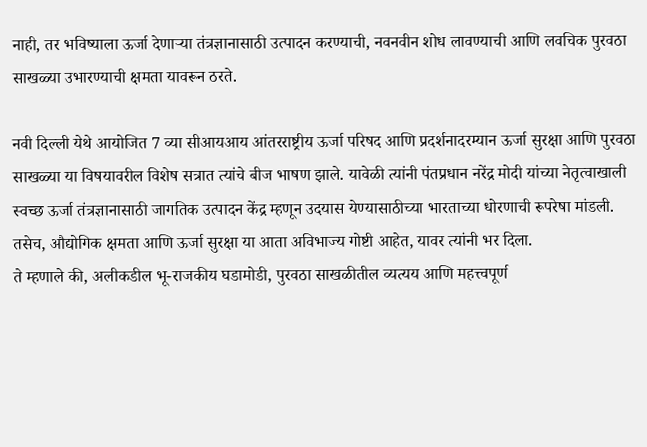नाही, तर भविष्याला ऊर्जा देणाऱ्या तंत्रज्ञानासाठी उत्पादन करण्याची, नवनवीन शोध लावण्याची आणि लवचिक पुरवठा साखळ्या उभारण्याची क्षमता यावरून ठरते.

नवी दिल्ली येथे आयोजित 7 व्या सीआयआय आंतरराष्ट्रीय ऊर्जा परिषद आणि प्रदर्शनादरम्यान ऊर्जा सुरक्षा आणि पुरवठा साखळ्या या विषयावरील विशेष सत्रात त्यांचे बीज भाषण झाले. यावेळी त्यांनी पंतप्रधान नरेंद्र मोदी यांच्या नेतृत्वाखाली स्वच्छ ऊर्जा तंत्रज्ञानासाठी जागतिक उत्पादन केंद्र म्हणून उदयास येण्यासाठीच्या भारताच्या धोरणाची रूपरेषा मांडली. तसेच, औद्योगिक क्षमता आणि ऊर्जा सुरक्षा या आता अविभाज्य गोष्टी आहेत, यावर त्यांनी भर दिला.
ते म्हणाले की, अलीकडील भू-राजकीय घडामोडी, पुरवठा साखळीतील व्यत्यय आणि महत्त्वपूर्ण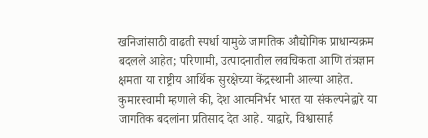खनिजांसाठी वाढती स्पर्धा यामुळे जागतिक औद्योगिक प्राधान्यक्रम बदलले आहेत; परिणामी, उत्पादनातील लवचिकता आणि तंत्रज्ञान क्षमता या राष्ट्रीय आर्थिक सुरक्षेच्या केंद्रस्थानी आल्या आहेत.
कुमारस्वामी म्हणाले की, देश आत्मनिर्भर भारत या संकल्पनेद्वारे या जागतिक बदलांना प्रतिसाद देत आहे. याद्वारे, विश्वासार्ह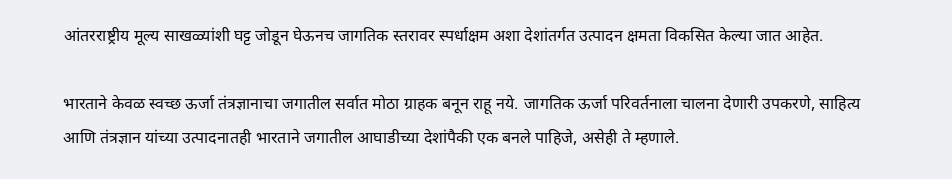आंतरराष्ट्रीय मूल्य साखळ्यांशी घट्ट जोडून घेऊनच जागतिक स्तरावर स्पर्धाक्षम अशा देशांतर्गत उत्पादन क्षमता विकसित केल्या जात आहेत.

भारताने केवळ स्वच्छ ऊर्जा तंत्रज्ञानाचा जगातील सर्वात मोठा ग्राहक बनून राहू नये. जागतिक ऊर्जा परिवर्तनाला चालना देणारी उपकरणे, साहित्य आणि तंत्रज्ञान यांच्या उत्पादनातही भारताने जगातील आघाडीच्या देशांपैकी एक बनले पाहिजे, असेही ते म्हणाले.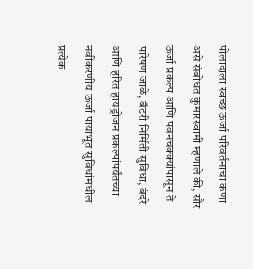पोलादाला स्वच्छ ऊर्जा परिवर्तनाचा कणा असे संबोधत कुमारस्वामी म्हणाले की, सौर ऊर्जा प्रकल्प आणि पवनचक्क्यांपासून ते पारेषण जाळे, बॅटरी निर्मिती सुविधा, बंदरे आणि हरित हायड्रोजन प्रकल्पांपर्यंतच्या नवीकरणीय ऊर्जा पायाभूत सुविधांमधील प्रत्येक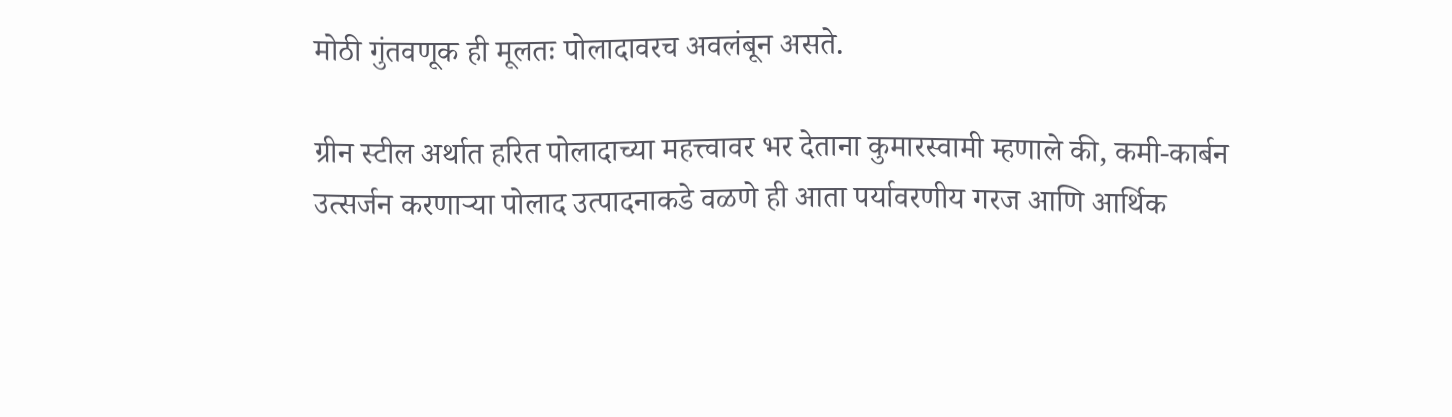मोठी गुंतवणूक ही मूलतः पोलादावरच अवलंबून असते.

ग्रीन स्टील अर्थात हरित पोलादाच्या महत्त्वावर भर देताना कुमारस्वामी म्हणाले की, कमी-कार्बन उत्सर्जन करणाऱ्या पोलाद उत्पादनाकडे वळणे ही आता पर्यावरणीय गरज आणि आर्थिक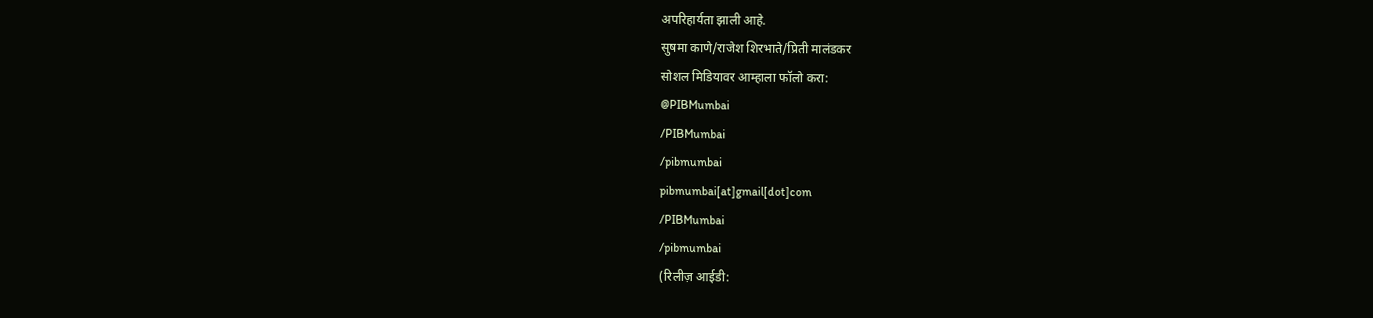अपरिहार्यता झाली आहे.
सुषमा काणे/राजेश शिरभाते/प्रिती मालंडकर
सोशल मिडियावर आम्हाला फॉलो करा:
@PIBMumbai
/PIBMumbai
/pibmumbai
pibmumbai[at]gmail[dot]com
/PIBMumbai
/pibmumbai
(रिलीज़ आईडी: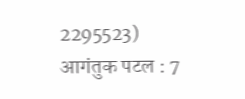2295523)
आगंतुक पटल : 7